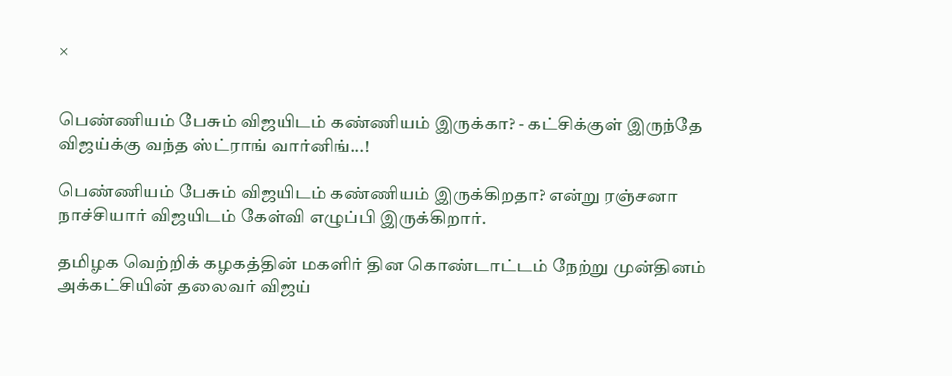×


பெண்ணியம் பேசும் விஜயிடம் கண்ணியம் இருக்கா? - கட்சிக்குள் இருந்தே விஜய்க்கு வந்த ஸ்ட்ராங் வார்னிங்...!

பெண்ணியம் பேசும் விஜயிடம் கண்ணியம் இருக்கிறதா? என்று ரஞ்சனா நாச்சியார் விஜயிடம் கேள்வி எழுப்பி இருக்கிறார்.

தமிழக வெற்றிக் கழகத்தின் மகளிர் தின கொண்டாட்டம் நேற்று முன்தினம் அக்கட்சியின் தலைவர் விஜய்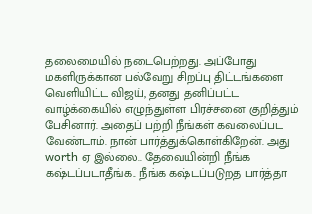தலைமையில் நடைபெற்றது. அப்போது மகளிருக்கான பல்வேறு சிறப்பு திட்டங்களை வெளியிட்ட விஜய், தனது தனிப்பட்ட வாழ்க்கையில் எழுந்துள்ள பிரச்சனை குறித்தும் பேசினார். அதைப் பற்றி நீங்கள் கவலைப்பட வேண்டாம். நான் பார்த்துக்கொள்கிறேன். அது worth ஏ இல்லை.. தேவையின்றி நீங்க கஷ்டப்படாதீங்க.. நீங்க கஷ்டப்படுறத பார்த்தா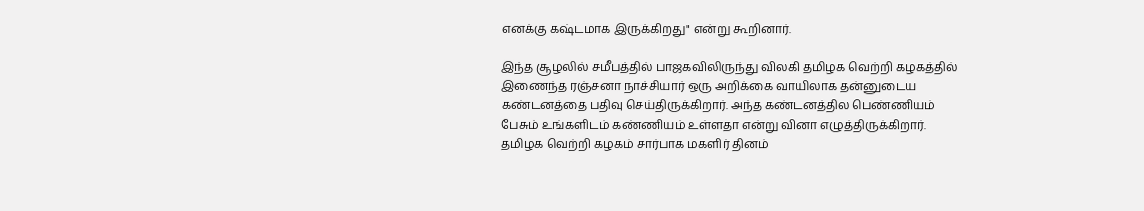எனக்கு கஷ்டமாக இருக்கிறது" என்று கூறினார்.

இந்த சூழலில் சமீபத்தில் பாஜகவிலிருந்து விலகி தமிழக வெற்றி கழகத்தில் இணைந்த ரஞ்சனா நாச்சியார் ஒரு அறிக்கை வாயிலாக தன்னுடைய கண்டனத்தை பதிவு செய்திருக்கிறார். அந்த கண்டனத்தில பெண்ணியம் பேசும் உங்களிடம் கண்ணியம் உள்ளதா என்று வினா எழுத்திருக்கிறார். தமிழக வெற்றி கழகம் சார்பாக மகளிர் தினம்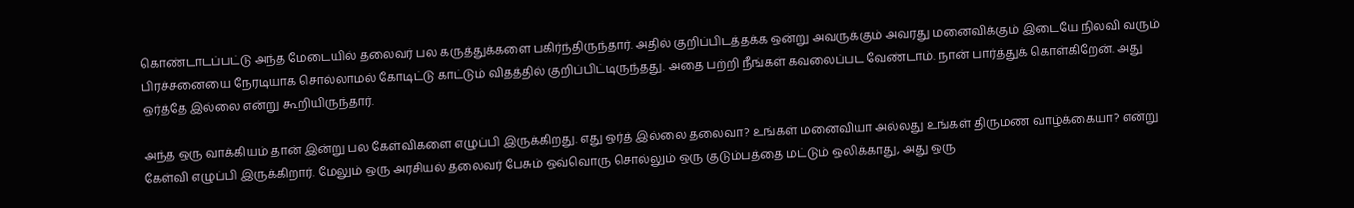கொண்டாடப்பட்டு அந்த மேடையில் தலைவர் பல கருத்துக்களை பகிர்ந்திருந்தார். அதில் குறிப்பிடத்தக்க ஒன்று அவருக்கும் அவரது மனைவிக்கும் இடையே நிலவி வரும் பிரச்சனையை நேரடியாக சொல்லாமல் கோடிட்டு காட்டும் விதத்தில் குறிப்பிட்டிருந்தது. அதை பற்றி நீங்கள் கவலைப்பட வேண்டாம். நான் பார்த்துக் கொள்கிறேன். அது ஒர்த்தே இல்லை என்று கூறியிருந்தார்.

அந்த ஒரு வாக்கியம் தான் இன்று பல கேள்விகளை எழுப்பி இருக்கிறது. எது ஒர்த் இல்லை தலைவா? உங்கள் மனைவியா அல்லது உங்கள் திருமண வாழ்க்கையா? என்று கேள்வி எழுப்பி இருக்கிறார். மேலும் ஒரு அரசியல் தலைவர் பேசும் ஒவ்வொரு சொல்லும் ஒரு குடும்பத்தை மட்டும் ஒலிக்காது, அது ஒரு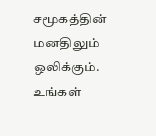சமூகத்தின் மனதிலும் ஒலிக்கும். உங்கள்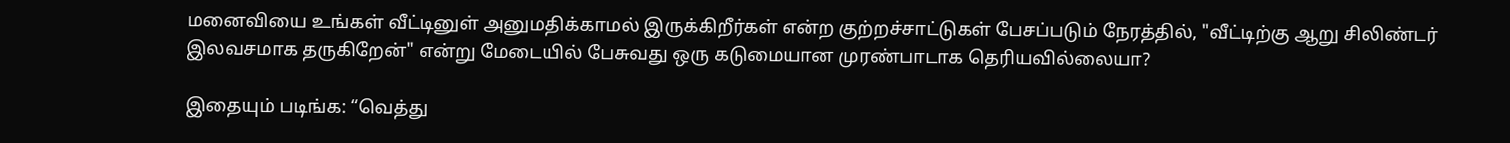மனைவியை உங்கள் வீட்டினுள் அனுமதிக்காமல் இருக்கிறீர்கள் என்ற குற்றச்சாட்டுகள் பேசப்படும் நேரத்தில், "வீட்டிற்கு ஆறு சிலிண்டர் இலவசமாக தருகிறேன்" என்று மேடையில் பேசுவது ஒரு கடுமையான முரண்பாடாக தெரியவில்லையா?

இதையும் படிங்க: “வெத்து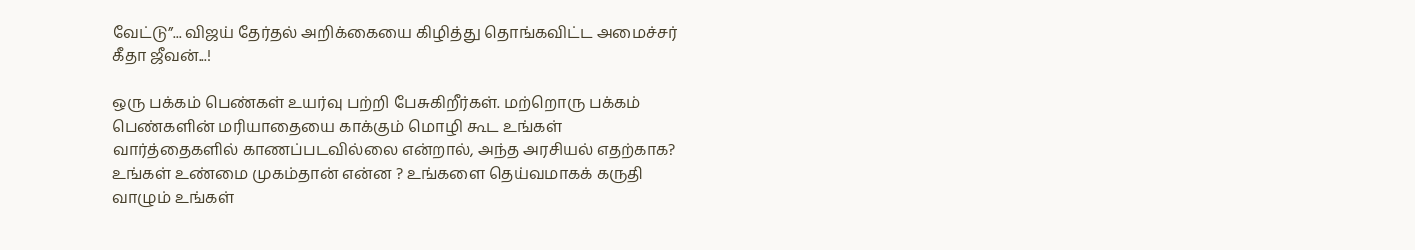வேட்டு”... விஜய் தேர்தல் அறிக்கையை கிழித்து தொங்கவிட்ட அமைச்சர் கீதா ஜீவன்...!

ஒரு பக்கம் பெண்கள் உயர்வு பற்றி பேசுகிறீர்கள். மற்றொரு பக்கம் பெண்களின் மரியாதையை காக்கும் மொழி கூட உங்கள் வார்த்தைகளில் காணப்படவில்லை என்றால், அந்த அரசியல் எதற்காக? உங்கள் உண்மை முகம்தான் என்ன ? உங்களை தெய்வமாகக் கருதி வாழும் உங்கள்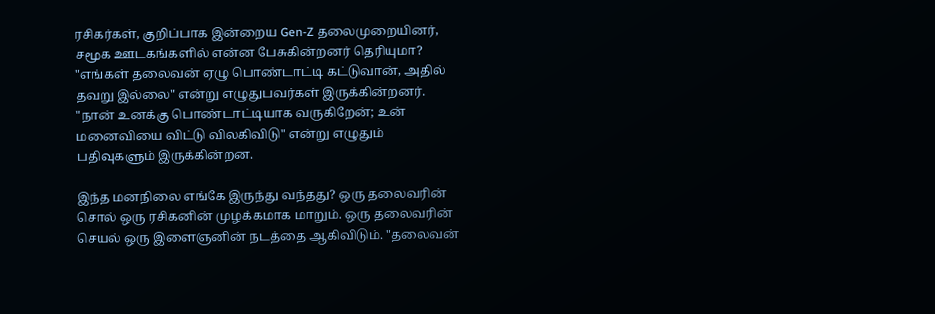ரசிகர்கள், குறிப்பாக இன்றைய Gen-Z தலைமுறையினர், சமூக ஊடகங்களில் என்ன பேசுகின்றனர் தெரியுமா? "எங்கள் தலைவன் ஏழு பொண்டாட்டி கட்டுவான், அதில் தவறு இல்லை" என்று எழுதுபவர்கள் இருக்கின்றனர். "நான் உனக்கு பொண்டாட்டியாக வருகிறேன்; உன் மனைவியை விட்டு விலகிவிடு" என்று எழுதும் பதிவுகளும் இருக்கின்றன.

இந்த மனநிலை எங்கே இருந்து வந்தது? ஒரு தலைவரின் சொல் ஒரு ரசிகனின் முழக்கமாக மாறும். ஒரு தலைவரின் செயல் ஒரு இளைஞனின் நடத்தை ஆகிவிடும். "தலைவன்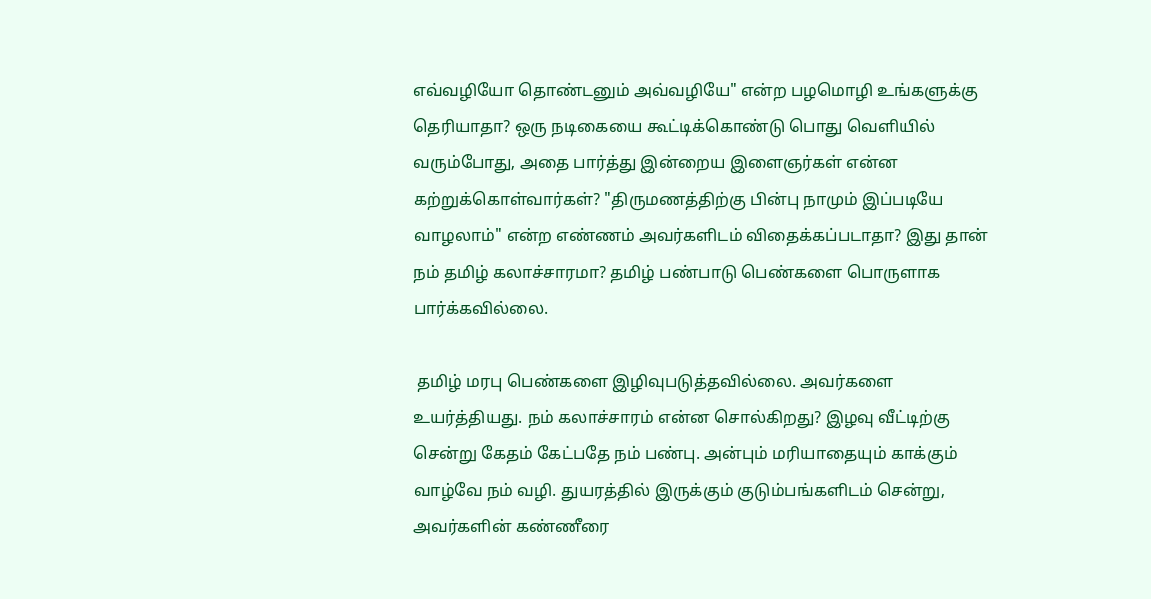எவ்வழியோ தொண்டனும் அவ்வழியே" என்ற பழமொழி உங்களுக்கு தெரியாதா? ஒரு நடிகையை கூட்டிக்கொண்டு பொது வெளியில் வரும்போது, அதை பார்த்து இன்றைய இளைஞர்கள் என்ன கற்றுக்கொள்வார்கள்? "திருமணத்திற்கு பின்பு நாமும் இப்படியே வாழலாம்" என்ற எண்ணம் அவர்களிடம் விதைக்கப்படாதா? இது தான் நம் தமிழ் கலாச்சாரமா? தமிழ் பண்பாடு பெண்களை பொருளாக பார்க்கவில்லை.

 தமிழ் மரபு பெண்களை இழிவுபடுத்தவில்லை. அவர்களை உயர்த்தியது. நம் கலாச்சாரம் என்ன சொல்கிறது? இழவு வீட்டிற்கு சென்று கேதம் கேட்பதே நம் பண்பு. அன்பும் மரியாதையும் காக்கும் வாழ்வே நம் வழி. துயரத்தில் இருக்கும் குடும்பங்களிடம் சென்று, அவர்களின் கண்ணீரை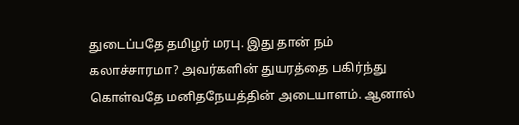துடைப்பதே தமிழர் மரபு. இது தான் நம் கலாச்சாரமா? அவர்களின் துயரத்தை பகிர்ந்து கொள்வதே மனிதநேயத்தின் அடையாளம். ஆனால்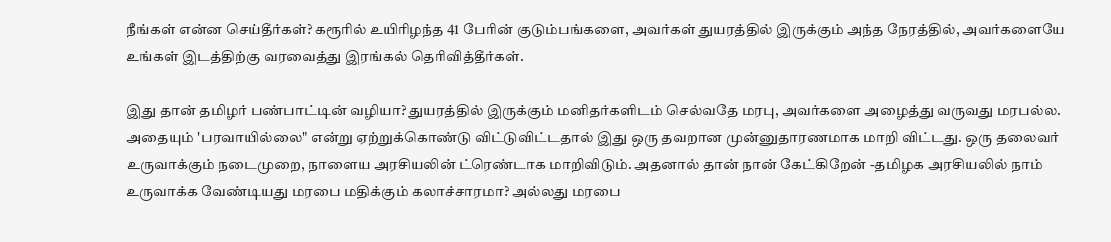நீங்கள் என்ன செய்தீர்கள்? கரூரில் உயிரிழந்த 41 பேரின் குடும்பங்களை, அவர்கள் துயரத்தில் இருக்கும் அந்த நேரத்தில், அவர்களையே உங்கள் இடத்திற்கு வரவைத்து இரங்கல் தெரிவித்தீர்கள்.

இது தான் தமிழர் பண்பாட்டின் வழியா? துயரத்தில் இருக்கும் மனிதர்களிடம் செல்வதே மரபு, அவர்களை அழைத்து வருவது மரபல்ல. அதையும் 'பரவாயில்லை" என்று ஏற்றுக்கொண்டு விட்டுவிட்டதால் இது ஒரு தவறான முன்னுதாரணமாக மாறி விட்டது. ஒரு தலைவர் உருவாக்கும் நடைமுறை, நாளைய அரசியலின் ட்ரெண்டாக மாறிவிடும். அதனால் தான் நான் கேட்கிறேன் -தமிழக அரசியலில் நாம் உருவாக்க வேண்டியது மரபை மதிக்கும் கலாச்சாரமா? அல்லது மரபை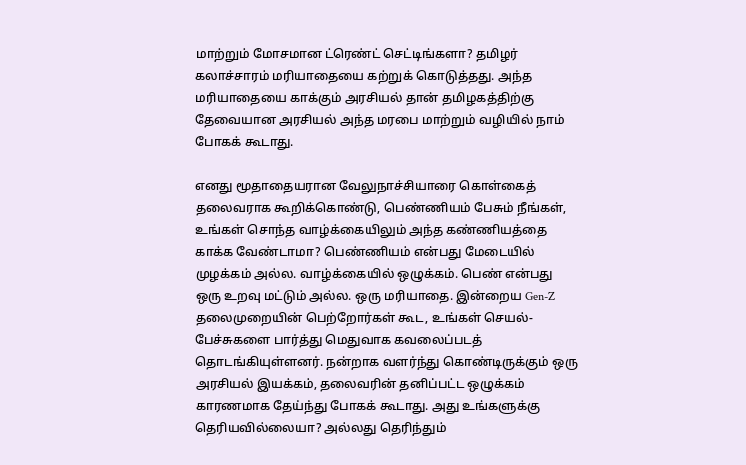மாற்றும் மோசமான ட்ரெண்ட் செட்டிங்களா? தமிழர் கலாச்சாரம் மரியாதையை கற்றுக் கொடுத்தது. அந்த மரியாதையை காக்கும் அரசியல் தான் தமிழகத்திற்கு தேவையான அரசியல் அந்த மரபை மாற்றும் வழியில் நாம் போகக் கூடாது.

எனது மூதாதையரான வேலுநாச்சியாரை கொள்கைத் தலைவராக கூறிக்கொண்டு, பெண்ணியம் பேசும் நீங்கள், உங்கள் சொந்த வாழ்க்கையிலும் அந்த கண்ணியத்தை காக்க வேண்டாமா? பெண்ணியம் என்பது மேடையில் முழக்கம் அல்ல. வாழ்க்கையில் ஒழுக்கம். பெண் என்பது ஒரு உறவு மட்டும் அல்ல. ஒரு மரியாதை. இன்றைய Gen-Z தலைமுறையின் பெற்றோர்கள் கூட, உங்கள் செயல்-பேச்சுகளை பார்த்து மெதுவாக கவலைப்படத் தொடங்கியுள்ளனர். நன்றாக வளர்ந்து கொண்டிருக்கும் ஒரு அரசியல் இயக்கம், தலைவரின் தனிப்பட்ட ஒழுக்கம் காரணமாக தேய்ந்து போகக் கூடாது. அது உங்களுக்கு தெரியவில்லையா? அல்லது தெரிந்தும்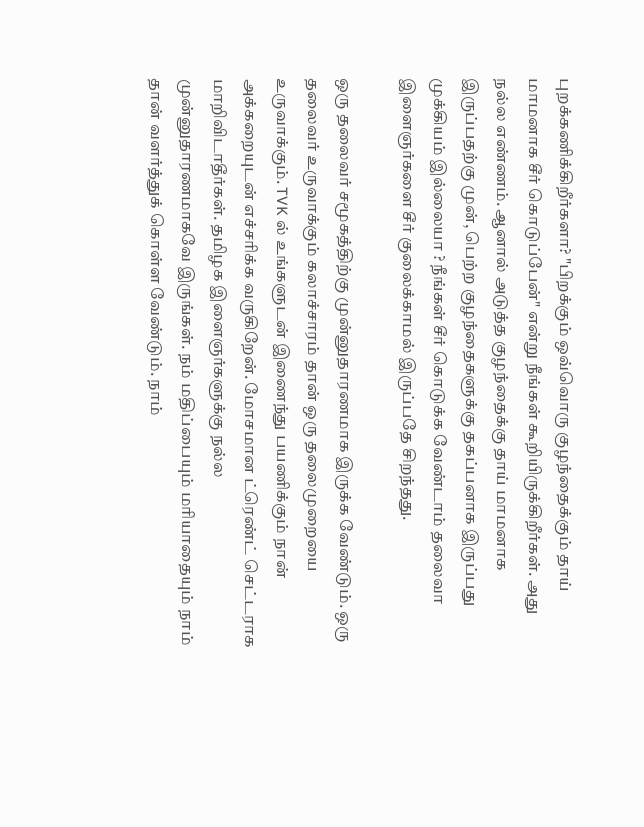புறக்கணிக்கிறீர்களா? "பிறக்கும் ஒவ்வொரு குழந்தைக்கும் தாய் மாமனாக சீர் கொடுப்பேன்" என்று நீங்கள் கூறியிருக்கிறீர்கள். அது நல்ல எண்ணம். ஆனால் அடுத்த குழந்தைக்கு தாய் மாமனாக இருப்பதற்கு முன், பெற்ற குழந்தைகளுக்கு தகப்பனாக இருப்பது முக்கியம் இல்லையா ? நீங்கள் சீர் கொடுக்க வேண்டாம் தலைவா இளைஞர்களை சீர் குலைக்காமல் இருப்பதே சிறந்தது.

ஒரு தலைவர் சமூகத்திற்கு முன்னுதாரணமாக இருக்க வேண்டும். ஒரு தலைவர் உருவாக்கும் கலாச்சாரம் தான் ஒரு தலைமுறையை உருவாக்கும். TVK ல் உங்களுடன் இணைந்து பயணிக்கும் நான் அக்கறையுடன் எச்சரிக்க வருகிறேன். மோசமான ட்ரெண்ட் செட்டராக மாறிவிடாதீர்கள். தமிழக இளைஞர்களுக்கு நல்ல முன்னுதாரணமாகவே இருங்கள். நம் மதிப்பையும் மரியாதையும் நாம் தான் வளர்த்துக் கொள்ள வேண்டும். நாம்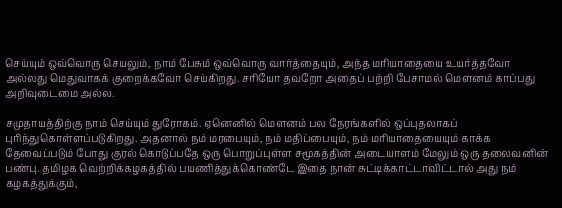செய்யும் ஒவ்வொரு செயலும், நாம் பேசும் ஒவ்வொரு வார்த்தையும், அந்த மரியாதையை உயர்த்தவோ அல்லது மெதுவாகக் குறைக்கவோ செய்கிறது. சரியோ தவறோ அதைப் பற்றி பேசாமல் மௌனம் காப்பது அறிவுடைமை அல்ல.

சமுதாயத்திற்கு நாம் செய்யும் துரோகம். ஏனெனில் மௌனம் பல நேரங்களில் ஒப்புதலாகப் புரிந்துகொள்ளப்படுகிறது. அதனால் நம் மரபையும், நம் மதிப்பையும், நம் மரியாதையையும் காக்க தேவைப்படும் போது குரல் கொடுப்பதே ஒரு பொறுப்புள்ள சமூகத்தின் அடையாளம் மேலும் ஒரு தலைவனின் பண்பு. தமிழக வெற்றிக்கழகத்தில் பயணித்துக்கொண்டே இதை நான் சுட்டிக்காட்டாவிட்டால் அது நம் கழகத்துக்கும்,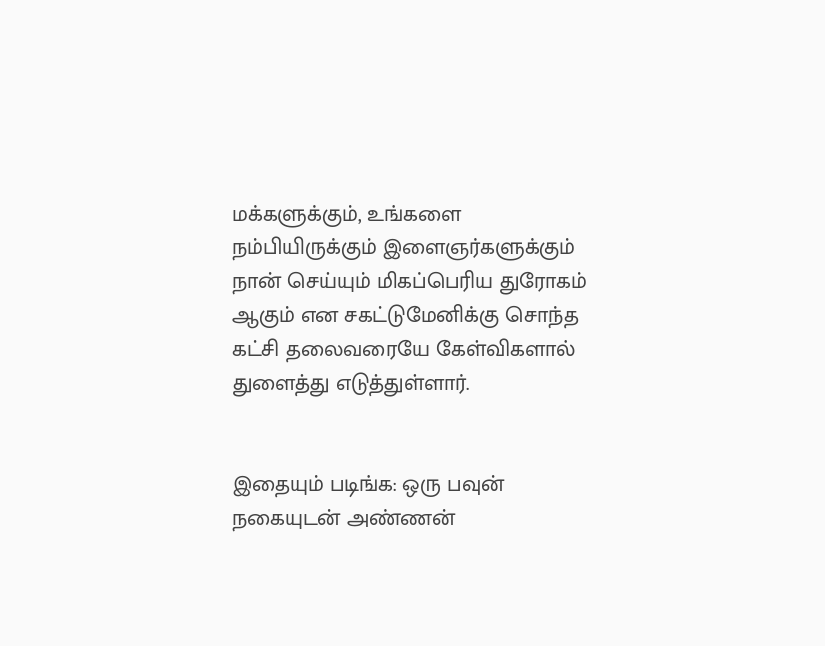மக்களுக்கும், உங்களை நம்பியிருக்கும் இளைஞர்களுக்கும் நான் செய்யும் மிகப்பெரிய துரோகம் ஆகும் என சகட்டுமேனிக்கு சொந்த கட்சி தலைவரையே கேள்விகளால் துளைத்து எடுத்துள்ளார்.


இதையும் படிங்க: ஒரு பவுன் நகையுடன் அண்ணன்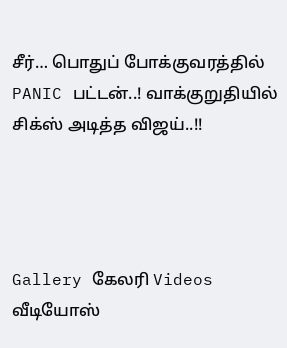சீர்… பொதுப் போக்குவரத்தில் PANIC பட்டன்..! வாக்குறுதியில் சிக்ஸ் அடித்த விஜய்..!!




Gallery கேலரி Videos வீடியோஸ்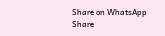Share on WhatsApp Share